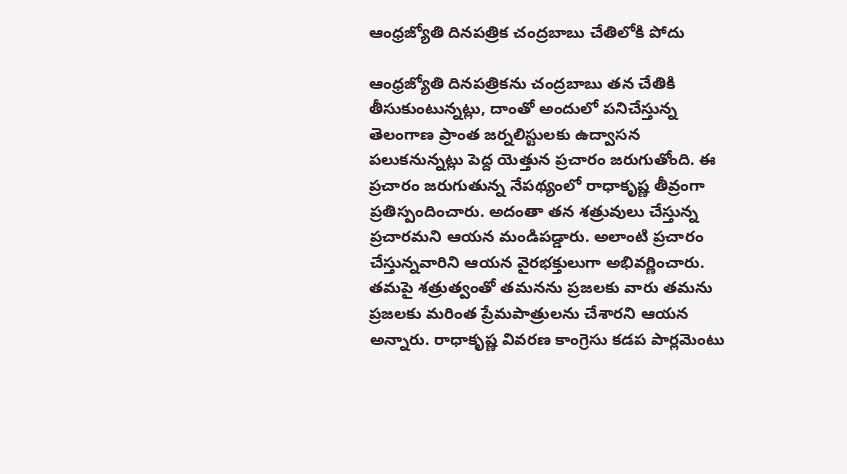ఆంధ్రజ్యోతి దినపత్రిక చంద్రబాబు చేతిలోకి పోదు

ఆంధ్రజ్యోతి దినపత్రికను చంద్రబాబు తన చేతికి తీసుకుంటున్నట్లు, దాంతో అందులో పనిచేస్తున్న తెలంగాణ ప్రాంత జర్నలిస్టులకు ఉద్వాసన పలుకనున్నట్లు పెద్ద యెత్తున ప్రచారం జరుగుతోంది. ఈ ప్రచారం జరుగుతున్న నేపథ్యంలో రాధాకృష్ణ తీవ్రంగా ప్రతిస్పందించారు. అదంతా తన శత్రువులు చేస్తున్న ప్రచారమని ఆయన మండిపడ్డారు. అలాంటి ప్రచారం చేస్తున్నవారిని ఆయన వైరభక్తులుగా అభివర్ణించారు. తమపై శత్రుత్వంతో తమనను ప్రజలకు వారు తమను ప్రజలకు మరింత ప్రేమపాత్రులను చేశారని ఆయన అన్నారు. రాధాకృష్ణ వివరణ కాంగ్రెసు కడప పార్లమెంటు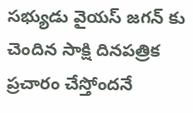సభ్యుడు వైయస్ జగన్ కు చెందిన సాక్షి దినపత్రిక ప్రచారం చేస్తోందనే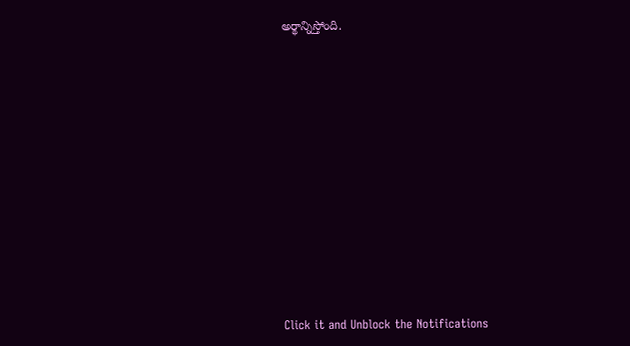అర్థాన్నిస్తోంది.












Click it and Unblock the Notifications